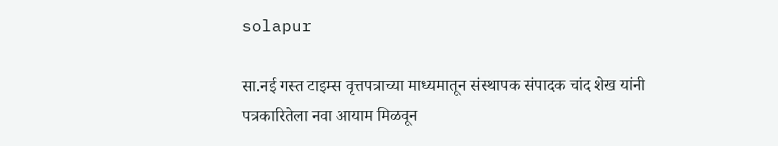solapur

सा.नई गस्त टाइम्स वृत्तपत्राच्या माध्यमातून संस्थापक संपादक चांद शेख यांनी पत्रकारितेला नवा आयाम मिळवून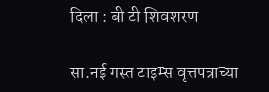दिला : बी टी शिवशरण

सा.नई गस्त टाइम्स वृत्तपत्राच्या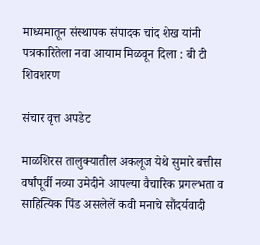माध्यमातून संस्थापक संपादक चांद शेख यांनी पत्रकारितेला नवा आयाम मिळवून दिला : बी टी शिवशरण

संचार वृत्त अपडेट

माळशिरस तालुक्यातील अकलूज येथे सुमारे बत्तीस वर्षांपूर्वी नव्या उमेदीने आपल्या वैचारिक प्रगल्भता व साहित्यिक पिंड असलेलें कवी मनाचे सौंदर्यवादी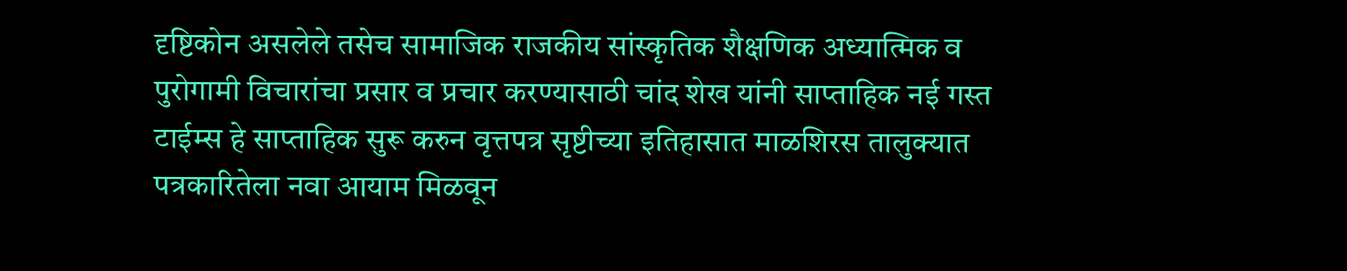दृष्टिकोन असलेले तसेच सामाजिक राजकीय सांस्कृतिक शैक्षणिक अध्यात्मिक व पुरोगामी विचारांचा प्रसार व प्रचार करण्यासाठी चांद शेख यांनी साप्ताहिक नई गस्त टाईम्स हे साप्ताहिक सुरू करुन वृत्तपत्र सृष्टीच्या इतिहासात माळशिरस तालुक्यात पत्रकारितेला नवा आयाम मिळवून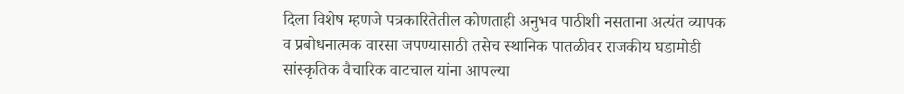दिला विशेष म्हणजे पत्रकारितेतील कोणताही अनुभव पाठीशी नसताना अत्यंत व्यापक व प्रबोधनात्मक वारसा जपण्यासाठी तसेच स्थानिक पातळीवर राजकीय घडामोडी सांस्कृतिक वैचारिक वाटचाल यांना आपल्या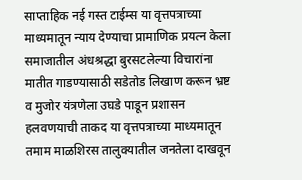साप्ताहिक नई गस्त टाईम्स या वृत्तपत्राच्या माध्यमातून न्याय देण्याचा प्रामाणिक प्रयत्न केला समाजातील अंधश्रद्धा बुरसटलेल्या विचारांना मातीत गाडण्यासाठी सडेतोड लिखाण करून भ्रष्ट व मुजोर यंत्रणेला उघडे पाडून प्रशासन हलवणयाची ताकद या वृत्तपत्राच्या माध्यमातून तमाम माळशिरस तालुक्यातील जनतेला दाखवून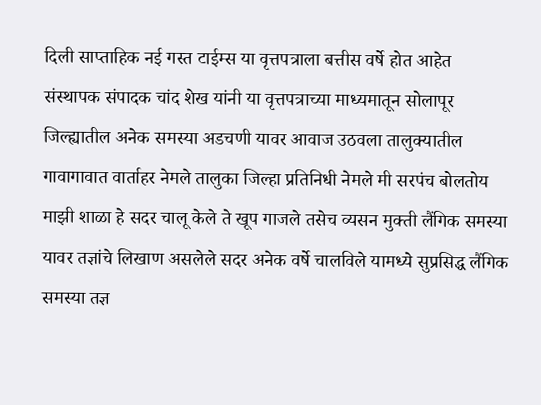दिली साप्ताहिक नई गस्त टाईम्स या वृत्तपत्राला बत्तीस वर्षे होत आहेत संस्थापक संपादक चांद शेख यांनी या वृत्तपत्राच्या माध्यमातून सोलापूर जिल्ह्यातील अनेक समस्या अडचणी यावर आवाज उठवला तालुक्यातील गावागावात वार्ताहर नेमले तालुका जिल्हा प्रतिनिधी नेमले मी सरपंच बोलतोय माझी शाळा हे सदर चालू केले ते खूप गाजले तसेच व्यसन मुक्ती लैंगिक समस्या यावर तज्ञांचे लिखाण असलेले सदर अनेक वर्षे चालविले यामध्ये सुप्रसिद्ध लैंगिक समस्या तज्ञ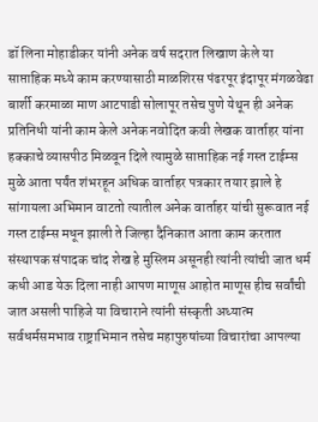डॉ लिना मोहाडीकर यांनी अनेक वर्ष सदरात लिखाण केले या साप्ताहिक मध्ये काम करण्यासाठी माळशिरस पंढरपूर इंदापूर मंगळवेढा बार्शी करमाळा माण आटपाडी सोलापूर तसेच पुणे येथून ही अनेक प्रतिनिधी यांनी काम केले अनेक नवोदित कवी लेखक वार्ताहर यांना हक्काचे व्यासपीठ मिळवून दिले त्यामुळे साप्ताहिक नई गस्त टाईम्स मुळे आता पर्यंत शंभरहून अधिक वार्ताहर पत्रकार तयार झाले हे सांगायला अभिमान वाटतो त्यातील अनेक वार्ताहर यांची सुरूवात नई गस्त टाईम्स मधून झाली ते जिल्हा दैनिकात आता काम करतात संस्थापक संपादक चांद शेख हे मुस्लिम असूनही त्यांनी त्यांची जात धर्म कधी आड येऊ दिला नाही आपण माणूस आहोत माणूस हीच सर्वांची जात असली पाहिजे या विचाराने त्यांनी संस्कृती अध्यात्म सर्वधर्मसमभाव राष्ट्राभिमान तसेच महापुरुषांच्या विचारांचा आपल्या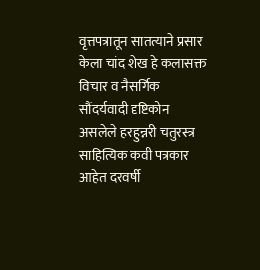वृत्तपत्रातून सातत्याने प्रसार केला चांद शेख हे कलासक्त विचार व नैसर्गिक सौंदर्यवादी दृष्टिकोन असलेले हरहुन्नरी चतुरस्त्र साहित्यिक कवी पत्रकार आहेत दरवर्षी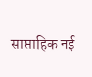साप्ताहिक नई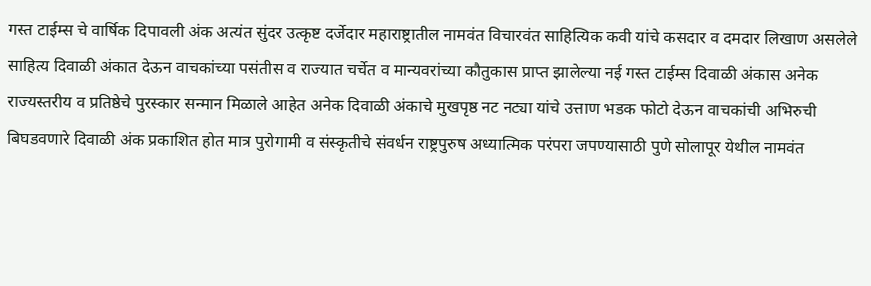गस्त टाईम्स चे वार्षिक दिपावली अंक अत्यंत सुंदर उत्कृष्ट दर्जेदार महाराष्ट्रातील नामवंत विचारवंत साहित्यिक कवी यांचे कसदार व दमदार लिखाण असलेले साहित्य दिवाळी अंकात देऊन वाचकांच्या पसंतीस व राज्यात चर्चेत व मान्यवरांच्या कौतुकास प्राप्त झालेल्या नई गस्त टाईम्स दिवाळी अंकास अनेक राज्यस्तरीय व प्रतिष्ठेचे पुरस्कार सन्मान मिळाले आहेत अनेक दिवाळी अंकाचे मुखपृष्ठ नट नट्या यांचे उत्ताण भडक फोटो देऊन वाचकांची अभिरुची बिघडवणारे दिवाळी अंक प्रकाशित होत मात्र पुरोगामी व संस्कृतीचे संवर्धन राष्ट्रपुरुष अध्यात्मिक परंपरा जपण्यासाठी पुणे सोलापूर येथील नामवंत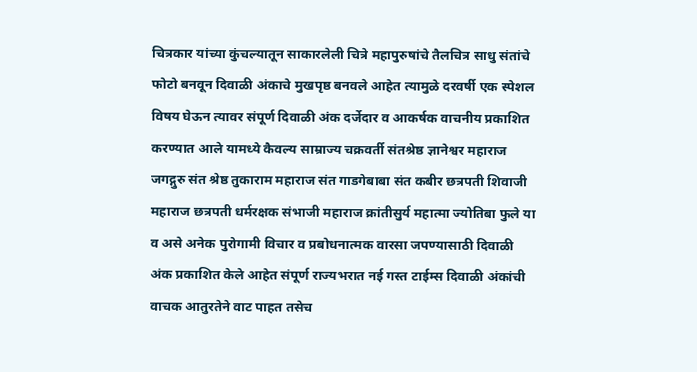चित्रकार यांच्या कुंचल्यातून साकारलेली चित्रे महापुरुषांचे तैलचित्र साधु संतांचे फोटो बनवून दिवाळी अंकाचे मुखपृष्ठ बनवले आहेत त्यामुळे दरवर्षी एक स्पेशल विषय घेऊन त्यावर संपूर्ण दिवाळी अंक दर्जेदार व आकर्षक वाचनीय प्रकाशित करण्यात आले यामध्ये कैवल्य साम्राज्य चक्रवर्ती संतश्रेष्ठ ज्ञानेश्वर महाराज जगद्गुरु संत श्रेष्ठ तुकाराम महाराज संत गाडगेबाबा संत कबीर छत्रपती शिवाजी महाराज छत्रपती धर्मरक्षक संभाजी महाराज क्रांतीसुर्य महात्मा ज्योतिबा फुले या व असे अनेक पुरोगामी विचार व प्रबोधनात्मक वारसा जपण्यासाठी दिवाळी अंक प्रकाशित केले आहेत संपूर्ण राज्यभरात नई गस्त टाईम्स दिवाळी अंकांची वाचक आतुरतेने वाट पाहत तसेच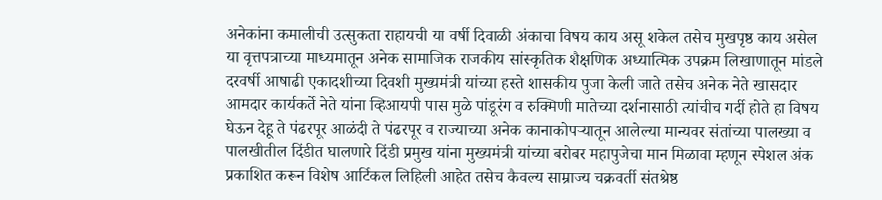अनेकांना कमालीची उत्सुकता राहायची या वर्षी दिवाळी अंकाचा विषय काय असू शकेल तसेच मुखपृष्ठ काय असेल या वृत्तपत्राच्या माध्यमातून अनेक सामाजिक राजकीय सांस्कृतिक शैक्षणिक अध्यात्मिक उपक्रम लिखाणातून मांडले दरवर्षी आषाढी एकादशीच्या दिवशी मुख्यमंत्री यांच्या हस्ते शासकीय पुजा केली जाते तसेच अनेक नेते खासदार आमदार कार्यकर्ते नेते यांना व्हिआयपी पास मुळे पांडूरंग व रुक्मिणी मातेच्या दर्शनासाठी त्यांचीच गर्दी होते हा विषय घेऊन देहू ते पंढरपूर आळंदी ते पंढरपूर व राज्याच्या अनेक कानाकोपऱ्यातून आलेल्या मान्यवर संतांच्या पालख्या व पालखीतील दिंडीत घालणारे दिंडी प्रमुख यांना मुख्यमंत्री यांच्या बरोबर महापुजेचा मान मिळावा म्हणून स्पेशल अंक प्रकाशित करून विशेष आर्टिकल लिहिली आहेत तसेच कैवल्य साम्राज्य चक्रवर्ती संतश्रेष्ठ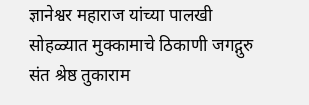ज्ञानेश्वर महाराज यांच्या पालखी सोहळ्यात मुक्कामाचे ठिकाणी जगद्गुरु संत श्रेष्ठ तुकाराम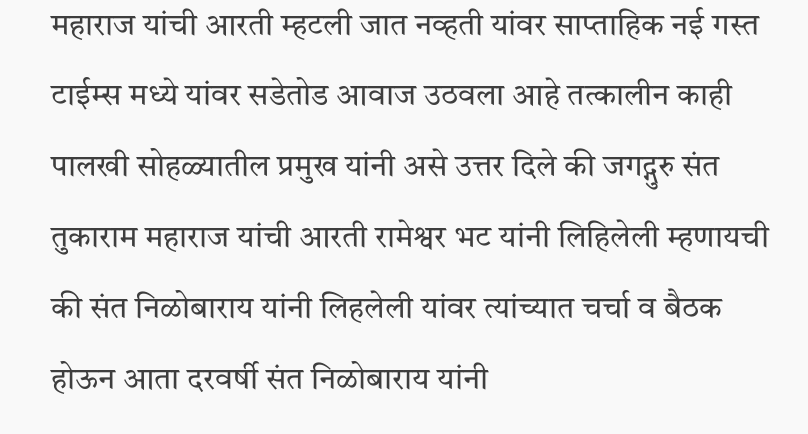महाराज यांची आरती म्हटली जात नव्हती यांवर साप्ताहिक नई गस्त टाईम्स मध्ये यांवर सडेतोड आवाज उठवला आहे तत्कालीन काही पालखी सोहळ्यातील प्रमुख यांनी असे उत्तर दिले की जगद्गुरु संत तुकाराम महाराज यांची आरती रामेश्वर भट यांनी लिहिलेली म्हणायची की संत निळोबाराय यांनी लिहलेली यांवर त्यांच्यात चर्चा व बैठक होऊन आता दरवर्षी संत निळोबाराय यांनी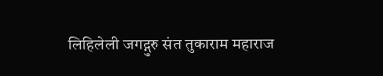लिहिलेली जगद्गुरु संत तुकाराम महाराज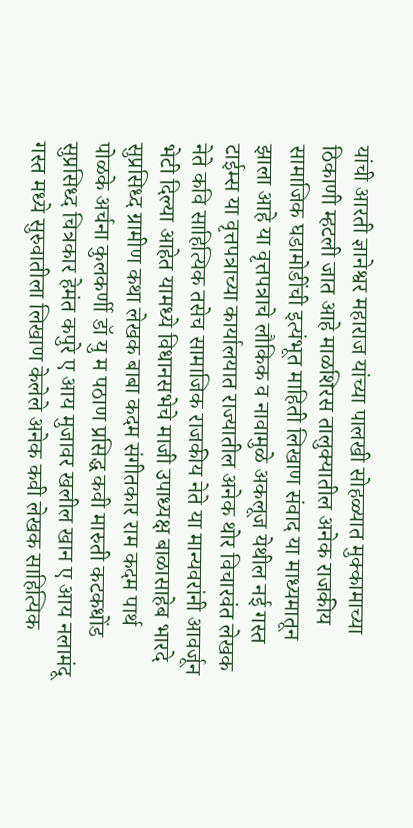यांची आरती ज्ञानेश्वर महाराज यांच्या पालखी सोहळ्यात मुक्कामाच्या ठिकाणी म्हटली जात आहे माळशिरस तालुक्यातील अनेक राजकीय सामाजिक घडामोडींची इत्यंभूत माहिती लिखाण संवाद या माध्यमातून झाला आहे या वृत्तपत्राचे लौकिक व नावामुळे अकलूज येथील नई गस्त टाईम्स या वृत्तपत्राच्या कार्यालयात राज्यातील अनेक थोर विचारवंत लेखक नेते कवि साहित्यिक तसेच सामाजिक राजकीय नेते या मान्यवरांनी आवर्जून भेटी दिल्या आहेत यामध्ये विधानसभेचे माजी उपाध्यक्ष बाळासाहेब भारदे सुप्रसिध्द ग्रामीण कथा लेखक बाबा कदम संगीतकार राम कदम पार्थ पोळके अर्चना कुलकर्णी डॉ यु म पठाण प्रसिद्ध कवी मारुती कटकधोंड सुप्रसिध्द चित्रकार हेमंत कपुरे ए आय मुजावर खलील खान ए आय नलामंदू गस्त मध्ये सुरुवातीला लिखाण केलेले अनेक कवी लेखक साहित्यिक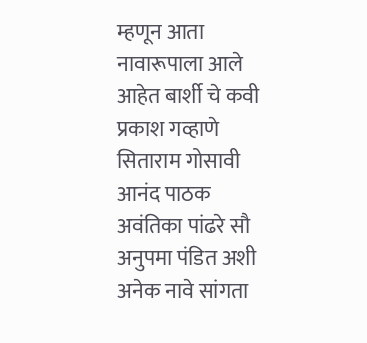म्हणून आता नावारूपाला आले आहेत बार्शी चे कवी प्रकाश गव्हाणे सिताराम गोसावी आनंद पाठक अवंतिका पांढरे सौ अनुपमा पंडित अशी अनेक नावे सांगता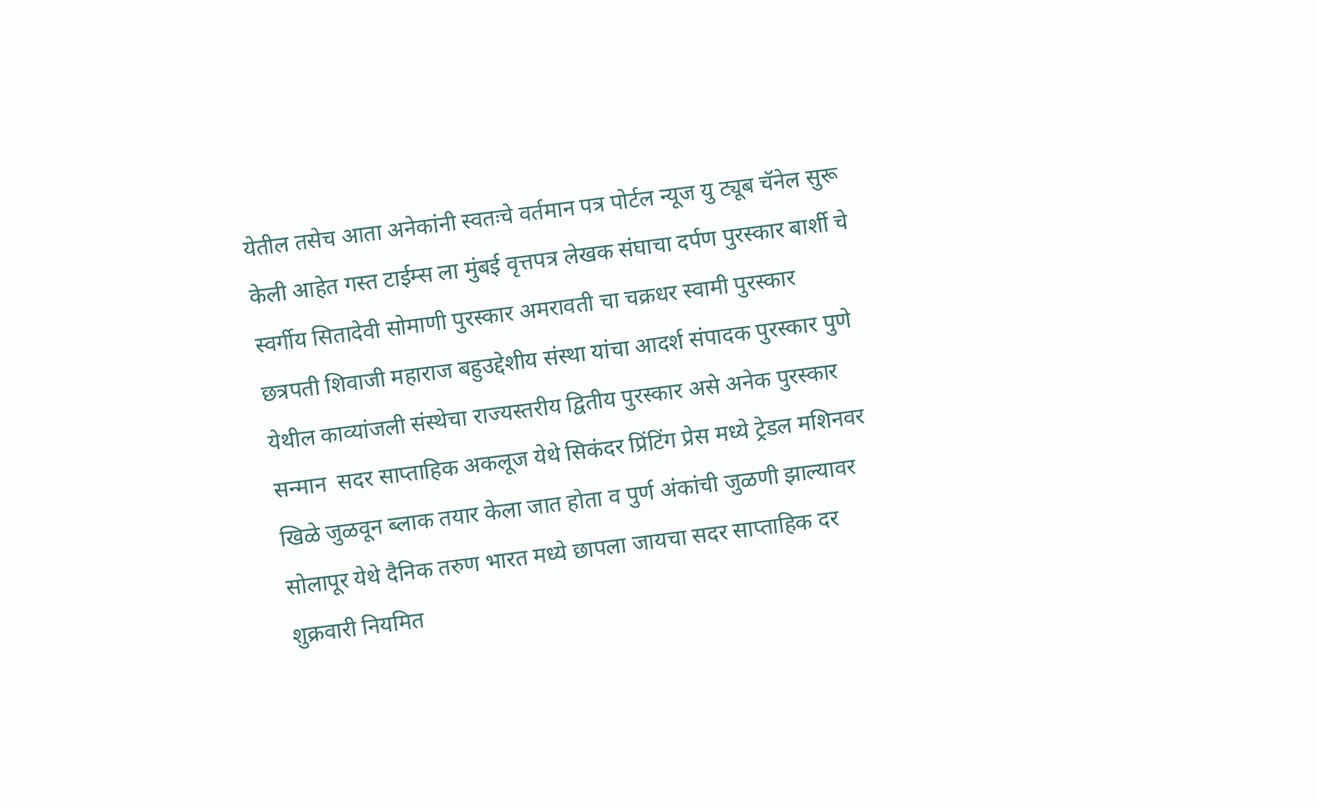येतील तसेच आता अनेकांनी स्वतःचे वर्तमान पत्र पोर्टल न्यूज यु ट्यूब चॅनेल सुरू केली आहेत गस्त टाईम्स ला मुंबई वृत्तपत्र लेखक संघाचा दर्पण पुरस्कार बार्शी चे स्वर्गीय सितादेवी सोमाणी पुरस्कार अमरावती चा चक्रधर स्वामी पुरस्कार छत्रपती शिवाजी महाराज बहुउद्देशीय संस्था यांचा आदर्श संपादक पुरस्कार पुणे येथील काव्यांजली संस्थेचा राज्यस्तरीय द्वितीय पुरस्कार असे अनेक पुरस्कार सन्मान  सदर साप्ताहिक अकलूज येथे सिकंदर प्रिंटिंग प्रेस मध्ये ट्रेडल मशिनवर खिळे जुळवून ब्लाक तयार केला जात होता व पुर्ण अंकांची जुळणी झाल्यावर सोलापूर येथे दैनिक तरुण भारत मध्ये छापला जायचा सदर साप्ताहिक दर शुक्रवारी नियमित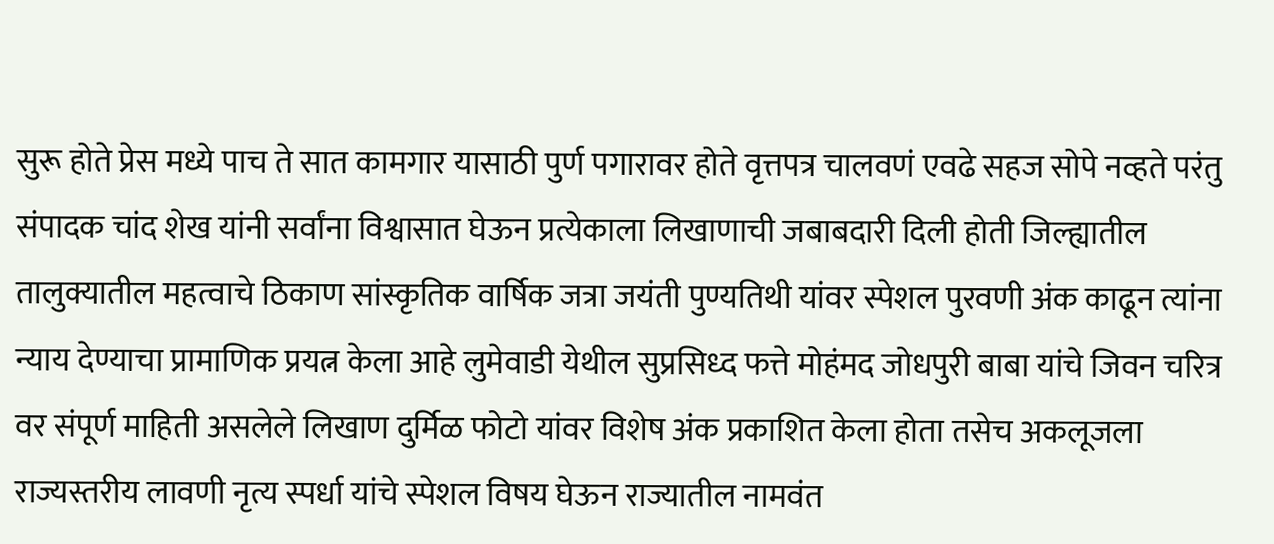सुरू होते प्रेस मध्ये पाच ते सात कामगार यासाठी पुर्ण पगारावर होते वृत्तपत्र चालवणं एवढे सहज सोपे नव्हते परंतु संपादक चांद शेख यांनी सर्वांना विश्वासात घेऊन प्रत्येकाला लिखाणाची जबाबदारी दिली होती जिल्ह्यातील तालुक्यातील महत्वाचे ठिकाण सांस्कृतिक वार्षिक जत्रा जयंती पुण्यतिथी यांवर स्पेशल पुरवणी अंक काढून त्यांना न्याय देण्याचा प्रामाणिक प्रयत्न केला आहे लुमेवाडी येथील सुप्रसिध्द फत्ते मोहंमद जोधपुरी बाबा यांचे जिवन चरित्र वर संपूर्ण माहिती असलेले लिखाण दुर्मिळ फोटो यांवर विशेष अंक प्रकाशित केला होता तसेच अकलूजला राज्यस्तरीय लावणी नृत्य स्पर्धा यांचे स्पेशल विषय घेऊन राज्यातील नामवंत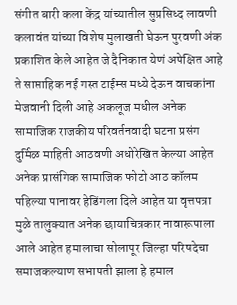संगीत बारी कला केंद्र यांच्यातील सुप्रसिध्द लावणी कलावंत यांच्या विशेष मुलाखती घेऊन पुरवणी अंक प्रकाशित केले आहेत जे दैनिकात येणं अपेक्षित आहे ते साप्ताहिक नई गस्त टाईम्स मध्ये देऊन वाचकांना मेजवानी दिली आहे अकलूज मधील अनेक सामाजिक राजकीय परिवर्तनवादी घटना प्रसंग दुर्मिळ माहिती आठवणी अधोरेखित केल्या आहेत अनेक प्रासंगिक सामाजिक फोटो आठ कॉलम पहिल्या पानावर हेडिंगला दिले आहेत या वृत्तपत्रा मुळे तालुक्यात अनेक छायाचित्रकार नावारूपाला आले आहेत हमालाचा सोलापूर जिल्हा परिषदेचा समाजकल्याण सभापती झाला हे हमाल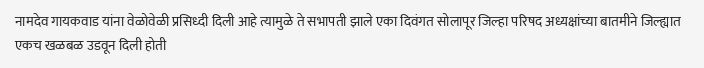नामदेव गायकवाड यांना वेळोवेळी प्रसिध्दी दिली आहे त्यामुळे ते सभापती झाले एका दिवंगत सोलापूर जिल्हा परिषद अध्यक्षांच्या बातमीने जिल्ह्यात एकच खळबळ उडवून दिली होती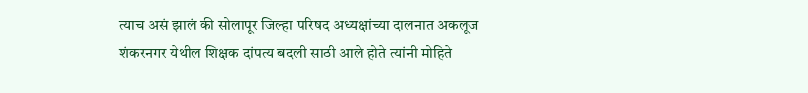त्याच असं झालं की सोलापूर जिल्हा परिषद अध्यक्षांच्या दालनात अकलूज शंकरनगर येथील शिक्षक दांपत्य बदली साठी आले होते त्यांनी मोहिते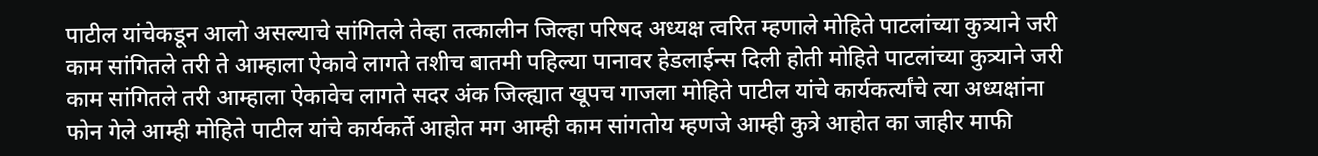पाटील यांचेकडून आलो असल्याचे सांगितले तेव्हा तत्कालीन जिल्हा परिषद अध्यक्ष त्वरित म्हणाले मोहिते पाटलांच्या कुत्र्याने जरी काम सांगितले तरी ते आम्हाला ऐकावे लागते तशीच बातमी पहिल्या पानावर हेडलाईन्स दिली होती मोहिते पाटलांच्या कुत्र्याने जरी काम सांगितले तरी आम्हाला ऐकावेच लागते सदर अंक जिल्ह्यात खूपच गाजला मोहिते पाटील यांचे कार्यकर्त्यांचे त्या अध्यक्षांना फोन गेले आम्ही मोहिते पाटील यांचे कार्यकर्ते आहोत मग आम्ही काम सांगतोय म्हणजे आम्ही कुत्रे आहोत का जाहीर माफी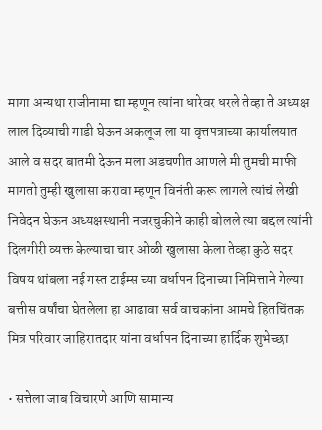मागा अन्यथा राजीनामा द्या म्हणून त्यांना धारेवर धरले तेव्हा ते अध्यक्ष लाल दिव्याची गाडी घेऊन अकलूज ला या वृत्तपत्राच्या कार्यालयात आले व सदर बातमी देऊन मला अडचणीत आणले मी तुमची माफी मागतो तुम्ही खुलासा करावा म्हणून विनंती करू लागले त्यांचं लेखी निवेदन घेऊन अध्यक्षस्थानी नजरचुकीने काही बोलले त्या बद्दल त्यांनी दिलगीरी व्यक्त केल्याचा चार ओळी खुलासा केला तेव्हा कुठे सदर विषय थांबला नई गस्त टाईम्स च्या वर्धापन दिनाच्या निमित्ताने गेल्या बत्तीस वर्षांचा घेतलेला हा आढावा सर्व वाचकांना आमचे हितचिंतक मित्र परिवार जाहिरातदार यांना वर्धापन दिनाच्या हार्दिक शुभेच्छा

• सत्तेला जाब विचारणे आणि सामान्य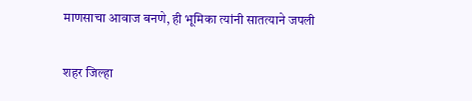माणसाचा आवाज बनणे, ही भूमिका त्यांनी सातत्याने जपली

शहर जिल्हा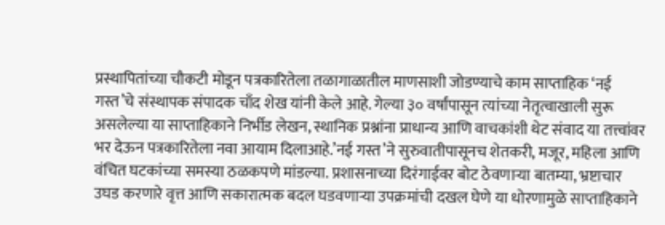प्रस्थापितांच्या चौकटी मोडून पत्रकारितेला तळागाळातील माणसाशी जोडण्याचे काम साप्ताहिक ‘नई गस्त’चे संस्थापक संपादक चाँद शेख यांनी केले आहे. गेल्या ३० वर्षांपासून त्यांच्या नेतृत्वाखाली सुरू असलेल्या या साप्ताहिकाने निर्भीड लेखन, स्थानिक प्रश्नांना प्राधान्य आणि वाचकांशी थेट संवाद या तत्त्वांवर भर देऊन पत्रकारितेला नवा आयाम दिलाआहे.’नई गस्त’ने सुरुवातीपासूनच शेतकरी, मजूर, महिला आणि वंचित घटकांच्या समस्या ठळकपणे मांडल्या. प्रशासनाच्या दिरंगाईवर बोट ठेवणाऱ्या बातम्या, भ्रष्टाचार उघड करणारे वृत्त आणि सकारात्मक बदल घडवणाऱ्या उपक्रमांची दखल घेणे या धोरणामुळे साप्ताहिकाने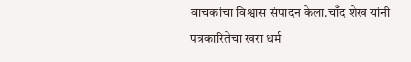वाचकांचा विश्वास संपादन केला.चाँद शेख यांनी पत्रकारितेचा खरा धर्म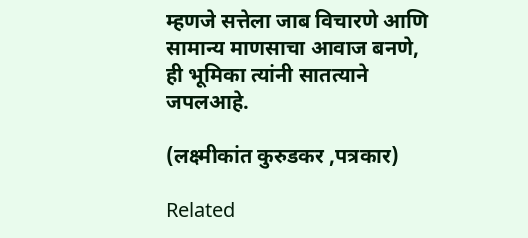म्हणजे सत्तेला जाब विचारणे आणि सामान्य माणसाचा आवाज बनणे, ही भूमिका त्यांनी सातत्याने जपलआहे.

(लक्ष्मीकांत कुरुडकर ,पत्रकार)

Related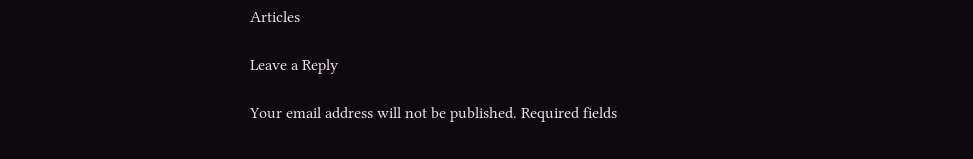Articles

Leave a Reply

Your email address will not be published. Required fields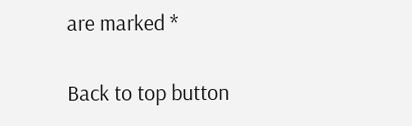are marked *

Back to top button